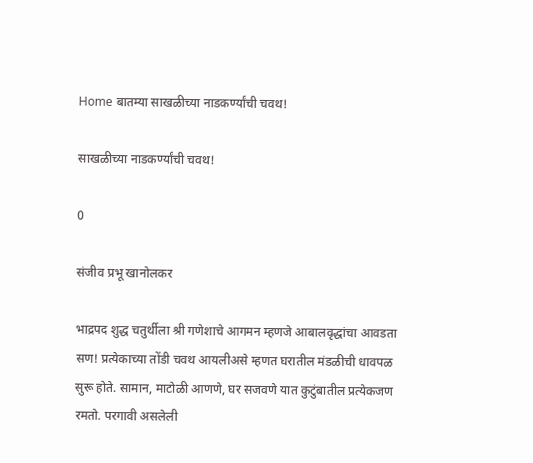Home बातम्या साखळीच्या नाडकर्ण्यांची चवथ!

साखळीच्या नाडकर्ण्यांची चवथ!

0

संजीव प्रभू खानोलकर

भाद्रपद शुद्ध चतुर्थीला श्री गणेशाचे आगमन म्हणजे आबालवृद्धांचा आवडता सण! प्रत्येकाच्या तोंडी चवथ आयलीअसे म्हणत घरातील मंडळीची धावपळ सुरू होते. सामान, माटोळी आणणे, घर सजवणे यात कुटुंबातील प्रत्येकजण रमतो. परगावी असलेली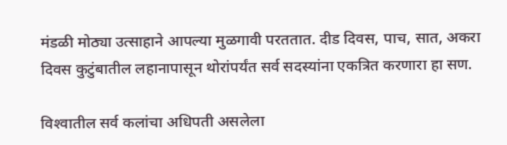मंडळी मोठ्या उत्साहाने आपल्या मुळगावी परततात. दीड दिवस, पाच, सात, अकरा दिवस कुटुंबातील लहानापासून थोरांपर्यंत सर्व सदस्यांना एकत्रित करणारा हा सण.

विश्‍वातील सर्व कलांचा अधिपती असलेला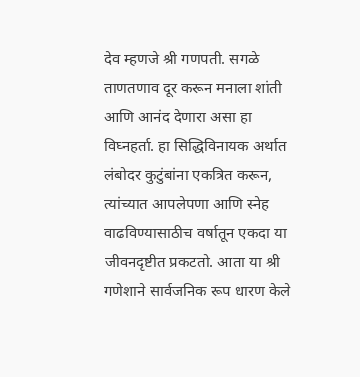देव म्हणजे श्री गणपती. सगळे ताणतणाव दूर करून मनाला शांती आणि आनंद देणारा असा हा विघ्नहर्ता. हा सिद्धिविनायक अर्थात लंबोदर कुटुंबांना एकत्रित करून, त्यांच्यात आपलेपणा आणि स्नेह वाढविण्यासाठीच वर्षातून एकदा या जीवनदृष्टीत प्रकटतो. आता या श्री गणेशाने सार्वजनिक रूप धारण केले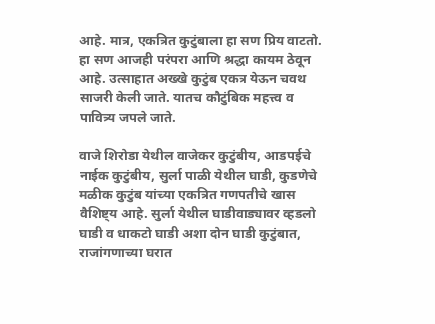आहे. मात्र, एकत्रित कुटुंबाला हा सण प्रिय वाटतो. हा सण आजही परंपरा आणि श्रद्धा कायम ठेवून आहे. उत्साहात अख्खे कुटुंब एकत्र येऊन चवथ साजरी केली जाते. यातच कौटुंबिक महत्त्व व पावित्र्य जपले जाते.

वाजे शिरोडा येथील वाजेकर कुटुंबीय, आडपईचे नाईक कुटुंबीय, सुर्ला पाळी येथील घाडी, कुडणेचे मळीक कुटुंब यांच्या एकत्रित गणपतीचे खास वैशिष्ट्य आहे. सुर्ला येथील घाडीवाड्यावर व्हडलो घाडी व धाकटो घाडी अशा दोन घाडी कुटुंबात, राजांगणाच्या घरात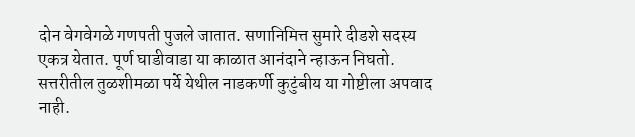दोन वेगवेगळे गणपती पुजले जातात. सणानिमित्त सुमारे दीडशे सदस्य एकत्र येतात. पूर्ण घाडीवाडा या काळात आनंदाने न्हाऊन निघतो. सत्तरीतील तुळशीमळा पर्ये येथील नाडकर्णी कुटुंबीय या गोष्टीला अपवाद नाही.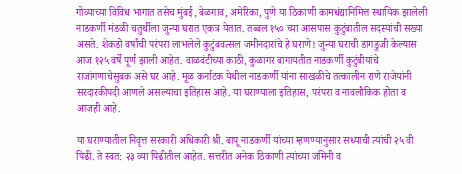गोव्याच्या विविध भागात तसेच मुंबई, बेळगाव, अमेरिका, पुणे या ठिकाणी कामधंद्यानिमित्त स्थायिक झालेली नाडकर्णी मंडळी चतुर्थीला जुन्या घरात एकत्र येतात. तब्बल १५० च्या आसपास कुटुंबातील सदस्यांची सख्या असते. शेकडो वर्षांची परंपरा लाभलेले कुटुंबवत्सल जमीनदारांचे हे घराणे! जुन्या घराची डागडुजी केल्यास आज १२५ वर्षे पूर्ण झाली आहेत. वाळवंटीच्या काठी, कुळागर बागायतीत नाडकर्णी कुटुंबीयांचे राजांगणाचेसुबक असे घर आहे. मूळ कर्नाटक येथील नाडकर्णी यांना साखळीचे तत्कालीन राणे राजेयांनी सरदारकीपदी आणले असल्याचा इतिहास आहे. या घराण्याला इतिहास, परंपरा व नावलौकिक होता व आजही आहे.

या घराण्यातील निवृत्त सरकारी अधिकारी श्री. बापू नाडकर्णी यांच्या म्हणण्यानुसार सध्याची त्यांची २५ वी पिढी. ते स्वत: २३ व्या पिढीतील आहेत. सत्तरीत अनेक ठिकाणी त्यांच्या जमिनी व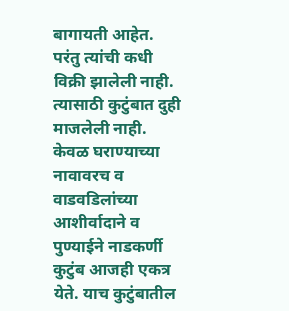बागायती आहेत. परंतु त्यांची कधी विक्री झालेली नाही. त्यासाठी कुटुंबात दुही माजलेली नाही. केवळ घराण्याच्या नावावरच व वाडवडिलांच्या आशीर्वादाने व पुण्याईने नाडकर्णी कुटुंब आजही एकत्र येते. याच कुटुंबातील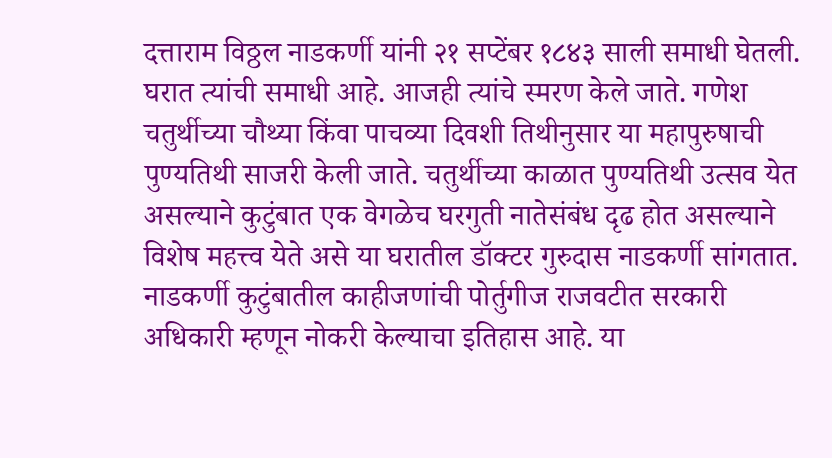दत्ताराम विठ्ठल नाडकर्णी यांनी २१ सप्टेंबर १८४३ साली समाधी घेतली. घरात त्यांची समाधी आहे. आजही त्यांचे स्मरण केले जाते. गणेश चतुर्थीच्या चौथ्या किंवा पाचव्या दिवशी तिथीनुसार या महापुरुषाची पुण्यतिथी साजरी केली जाते. चतुर्थीच्या काळात पुण्यतिथी उत्सव येत असल्याने कुटुंबात एक वेगळेच घरगुती नातेसंबंध दृढ होत असल्याने विशेष महत्त्व येते असे या घरातील डॉक्टर गुरुदास नाडकर्णी सांगतात. नाडकर्णी कुटुंबातील काहीजणांची पोर्तुगीज राजवटीत सरकारी अधिकारी म्हणून नोकरी केल्याचा इतिहास आहे. या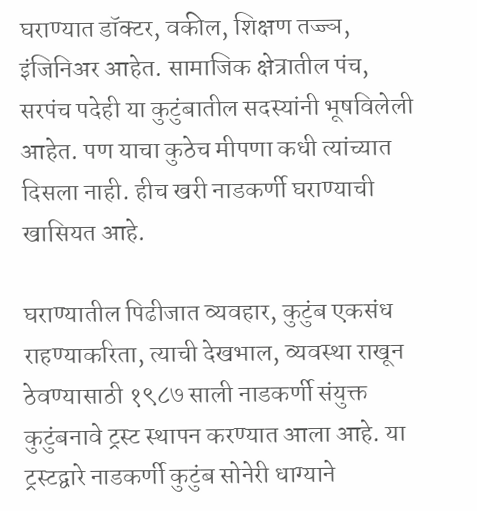घराण्यात डॉक्टर, वकील, शिक्षण तज्ज्ञ, इंजिनिअर आहेत. सामाजिक क्षेत्रातील पंच, सरपंच पदेही या कुटुंबातील सदस्यांनी भूषविलेली आहेत. पण याचा कुठेच मीपणा कधी त्यांच्यात दिसला नाही. हीच खरी नाडकर्णी घराण्याची खासियत आहे.

घराण्यातील पिढीजात व्यवहार, कुटुंब एकसंध राहण्याकरिता, त्याची देखभाल, व्यवस्था राखून ठेवण्यासाठी १९८७ साली नाडकर्णी संयुक्त कुटुंबनावे ट्रस्ट स्थापन करण्यात आला आहे. या ट्रस्टद्वारे नाडकर्णी कुटुंब सोनेरी धाग्याने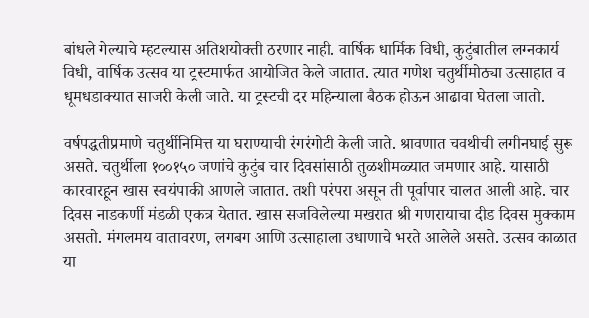बांधले गेल्याचे म्हटल्यास अतिशयोक्ती ठरणार नाही. वार्षिक धार्मिक विधी, कुटुंबातील लग्नकार्य विधी, वार्षिक उत्सव या ट्रस्टमार्फत आयोजित केले जातात. त्यात गणेश चतुर्थीमोठ्या उत्साहात व धूमधडाक्यात साजरी केली जाते. या ट्रस्टची दर महिन्याला बैठक होऊन आढावा घेतला जातो.

वर्षपद्धतीप्रमाणे चतुर्थीनिमित्त या घराण्याची रंगरंगोटी केली जाते. श्रावणात चवथीची लगीनघाई सुरू असते. चतुर्थीला १००१५० जणांचे कुटुंब चार दिवसांसाठी तुळशीमळ्यात जमणार आहे. यासाठी कारवारहून खास स्वयंपाकी आणले जातात. तशी परंपरा असून ती पूर्वापार चालत आली आहे. चार दिवस नाडकर्णी मंडळी एकत्र येतात. खास सजविलेल्या मखरात श्री गणरायाचा दीड दिवस मुक्काम असतो. मंगलमय वातावरण, लगबग आणि उत्साहाला उधाणाचे भरते आलेले असते. उत्सव काळात या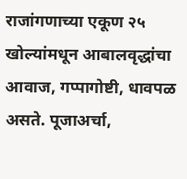राजांगणाच्या एकूण २५ खोल्यांमधून आबालवृद्धांचा आवाज, गप्पागोष्टी, धावपळ असते. पूजाअर्चा,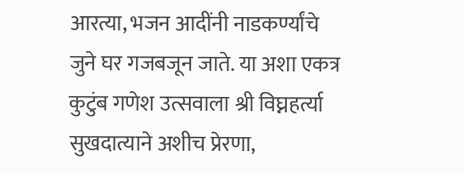आरत्या, भजन आदींनी नाडकर्ण्यांचे जुने घर गजबजून जाते. या अशा एकत्र कुटुंब गणेश उत्सवाला श्री विघ्नहर्त्या सुखदात्याने अशीच प्रेरणा,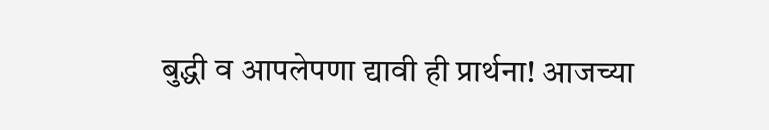बुद्धी व आपलेपणा द्यावी ही प्रार्थना! आजच्या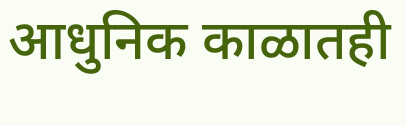आधुनिक काळातही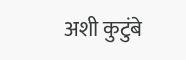अशी कुटुंबे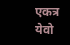एकत्र येवो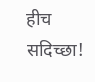हीच सदिच्छा!